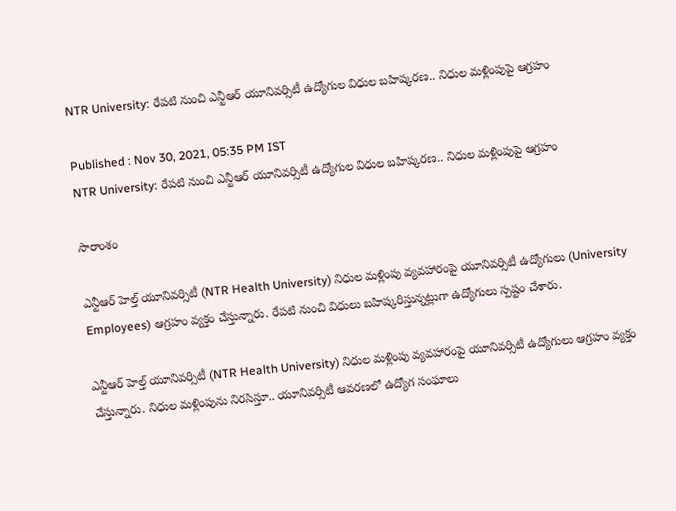NTR University: రేపటి నుంచి ఎన్టీఆర్ యూనివర్సిటీ ఉద్యోగుల విధుల బహిష్కరణ.. నిధుల మళ్లింపుపై ఆగ్రహం

Published : Nov 30, 2021, 05:35 PM IST
NTR University: రేపటి నుంచి ఎన్టీఆర్ యూనివర్సిటీ ఉద్యోగుల విధుల బహిష్కరణ.. నిధుల మళ్లింపుపై ఆగ్రహం

సారాంశం

ఎన్టీఆర్‌ హెల్త్‌ యూనివర్సిటీ (NTR Health University) నిధుల మళ్లింపు వ్యవహారంపై యూనివర్సిటీ ఉద్యోగులు (University Employees) ఆగ్రహం వ్యక్తం చేస్తున్నారు. రేపటి నుంచి విధులు బహిష్కరిస్తున్నట్లుగా ఉద్యోగులు స్పష్టం చేశారు.

ఎన్టీఆర్‌ హెల్త్‌ యూనివర్సిటీ (NTR Health University) నిధుల మళ్లింపు వ్యవహారంపై యూనివర్సిటీ ఉద్యోగులు ఆగ్రహం వ్యక్తం చేస్తున్నారు. నిధుల మళ్లింపును నిరసిస్తూ.. యూనివర్సిటీ ఆవరణలో ఉద్యోగ సంఘాలు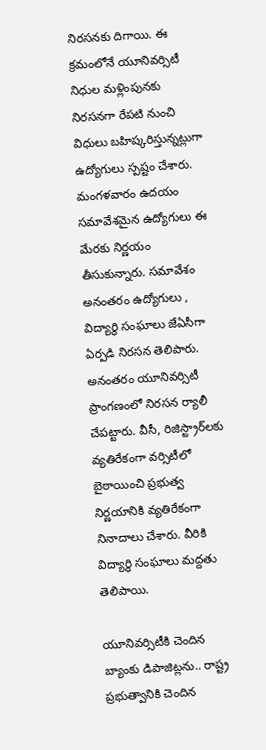నిరసనకు దిగాయి. ఈ క్రమంలోనే యూనివర్సిటీ నిధుల మళ్లింపునకు నిరసనగా రేపటి నుంచి విధులు బహిష్కరిస్తున్నట్లుగా ఉద్యోగులు స్పష్టం చేశారు. మంగళవారం ఉదయం సమావేశమైన ఉద్యోగులు ఈ మేరకు నిర్ణయం తీసుకున్నారు. సమావేశం అనంతరం ఉద్యోగులు , విద్యార్థి సంఘాలు జేఏసీగా ఏర్పడి నిరసన తెలిపారు. అనంతరం యూనివర్సిటీ ప్రాంగణంలో నిరసన ర్యాలీ చేపట్టారు. వీసీ, రిజిస్ట్రార్‌లకు వ్యతిరేకంగా వర్సిటీలో బైఠాయించి ప్రభుత్వ నిర్ణయానికి వ్యతిరేకంగా నినాదాలు చేశారు. వీరికి విద్యార్థి సంఘాలు మద్దతు తెలిపాయి.

యూనివర్సిటీకి చెందిన బ్యాంకు డిపాజిట్లను.. రాష్ట్ర ప్రభుత్వానికి చెందిన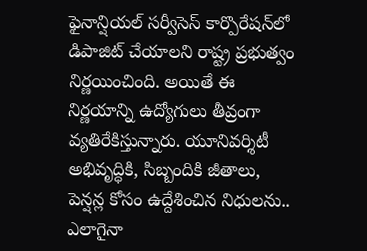ఫైనాన్షియల్‌ సర్వీసెస్‌ కార్పొరేషన్‌లో డిపాజిట్ చేయాలని రాష్ట్ర ప్రభుత్వం నిర్ణయించింది. అయితే ఈ నిర్ణయాన్ని ఉద్యోగులు తీవ్రంగా వ్యతిరేకిస్తున్నారు. యూనివర్శిటీ అభివృద్ధికి, సిబ్బందికి జీతాలు, పెన్షన్ల కోసం ఉద్దేశించిన నిధులను.. ఎలాగైనా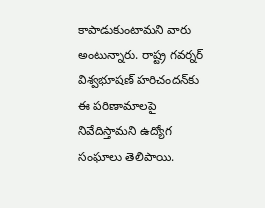కాపాడుకుంటామని వారు అంటున్నారు. రాష్ట్ర గవర్నర్ విశ్వభూషణ్ హరిచందన్‌కు ఈ పరిణామాలపై నివేదిస్తామని ఉద్యోగ సంఘాలు తెలిపాయి.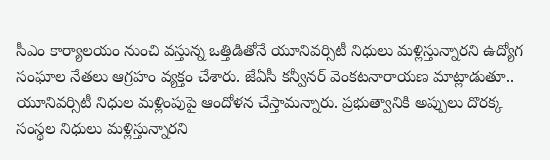సీఎం కార్యాలయం నుంచి వస్తున్న ఒత్తిడితోనే యూనివర్సిటీ నిధులు మళ్లిస్తున్నారని ఉద్యోగ సంఘాల నేతలు ఆగ్రహం వ్యక్తం చేశారు. జేఏసీ కన్వీనర్‌ వెంకటనారాయణ మాట్లాడుతూ.. యూనివర్సిటీ నిధుల మళ్లింపుపై ఆందోళన చేస్తామన్నారు. ప్రభుత్వానికి అప్పులు దొరక్క సంస్థల నిధులు మళ్లిస్తున్నారని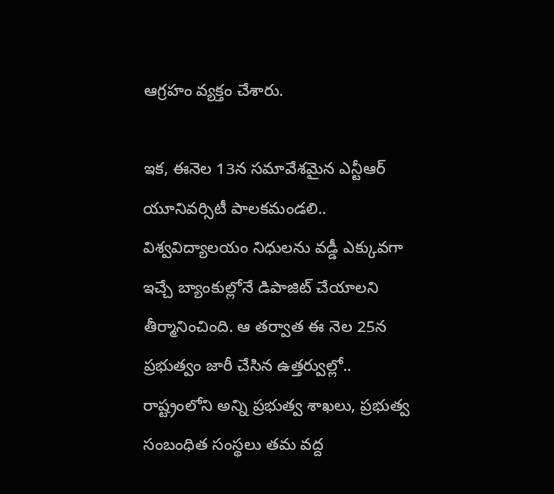ఆగ్రహం వ్యక్తం చేశారు.

ఇక, ఈనెల 13న సమావేశమైన ఎన్టీఆర్ యూనివర్సిటీ పాలకమండలి.. విశ్వవిద్యాలయం నిధులను వడ్డీ ఎక్కువగా ఇచ్చే బ్యాంకుల్లోనే డిపాజిట్ చేయాలని తీర్మానించింది. ఆ తర్వాత ఈ నెల 25న ప్రభుత్వం జారీ చేసిన ఉత్తర్వుల్లో.. రాష్ట్రంలోని అన్ని ప్రభుత్వ శాఖలు, ప్రభుత్వ సంబంధిత సంస్థలు తమ వద్ద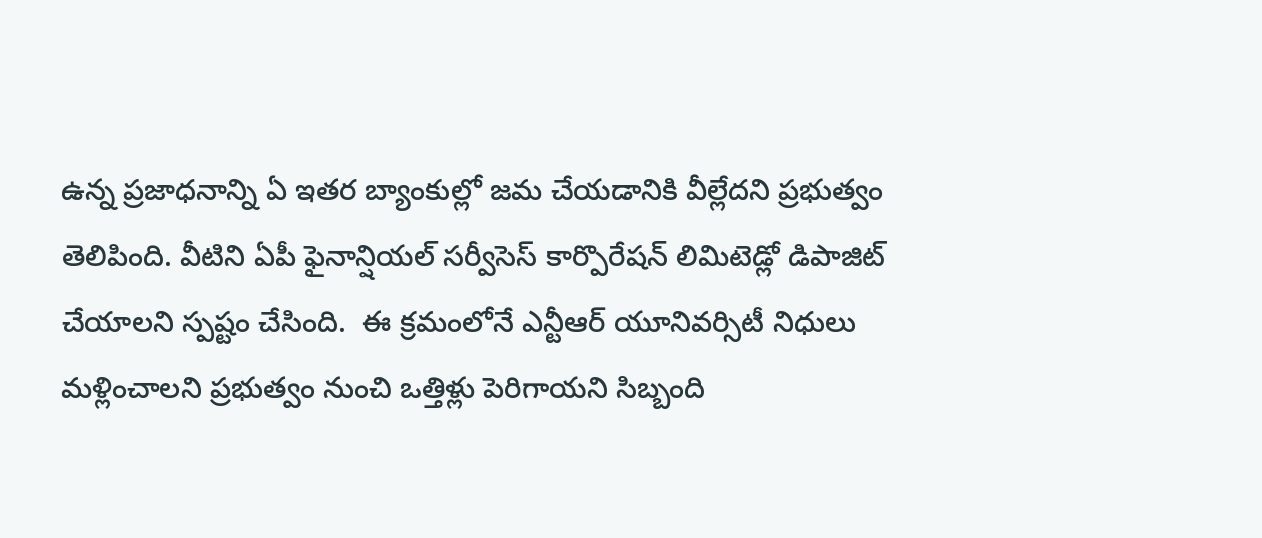ఉన్న ప్రజాధనాన్ని ఏ ఇతర బ్యాంకుల్లో జమ చేయడానికి వీల్లేదని ప్రభుత్వం తెలిపింది. వీటిని ఏపీ ఫైనాన్షియల్‌ సర్వీసెస్‌ కార్పొరేషన్‌ లిమిటెడ్లో డిపాజిట్ చేయాలని స్పష్టం చేసింది.  ఈ క్రమంలోనే ఎన్టీఆర్ యూనివర్సిటీ నిధులు మళ్లించాలని ప్రభుత్వం నుంచి ఒత్తిళ్లు పెరిగాయని సిబ్బంది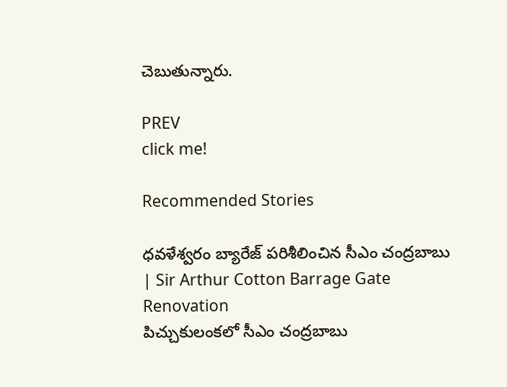చెబుతున్నారు.

PREV
click me!

Recommended Stories

ధవళేశ్వరం బ్యారేజ్ పరిశీలించిన సీఎం చంద్రబాబు | Sir Arthur Cotton Barrage Gate Renovation
పిచ్చుకులంకలో సీఎం చంద్రబాబు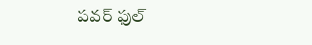పవర్ ఫుల్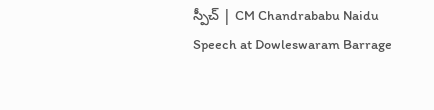స్పీచ్ | CM Chandrababu Naidu Speech at Dowleswaram Barrage